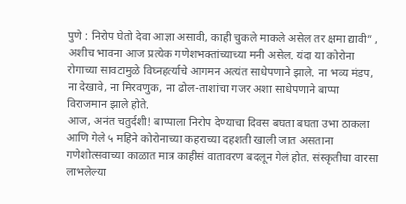पुणे : निरोप घेतो देवा आज्ञा असावी, काही चुकले माकले असेल तर क्षमा द्यावी” , अशीच भावना आज प्रत्येक गणेशभक्तांच्याच्या मनी असेल. यंदा या कोरोना रोगाच्या सावटामुळे विघ्नहर्त्याचे आगमन अत्यंत साधेपणाने झाले. ना भव्य मंडप, ना देखावे, ना मिरवणुक, ना ढोल-ताशांचा गजर अशा साधेपणाने बाप्पा विराजमान झाले होते.
आज, अनंत चतुर्दशी! बाप्पाला निरोप देण्याचा दिवस बघता बघता उभा ठाकला आणि गेले ५ महिने कोरोनाच्या कहराच्या दहशती खाली जात असताना गणेशोत्सवाच्या काळात मात्र काहीसं वातावरण बदलून गेलं होत. संस्कृतीचा वारसा लाभलेल्या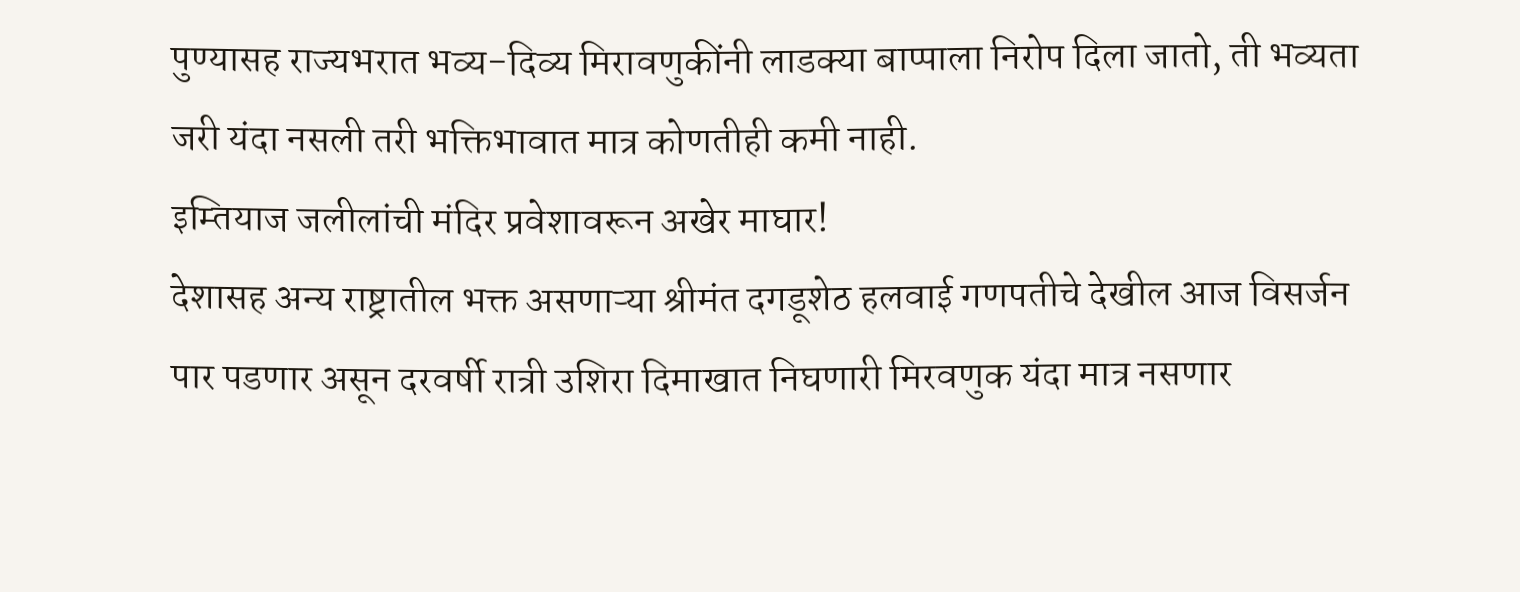पुण्यासह राज्यभरात भव्य-दिव्य मिरावणुकींनी लाडक्या बाप्पाला निरोप दिला जातो, ती भव्यता जरी यंदा नसली तरी भक्तिभावात मात्र कोणतीही कमी नाही.
इम्तियाज जलीलांची मंदिर प्रवेशावरून अखेर माघार!
देशासह अन्य राष्ट्रातील भक्त असणाऱ्या श्रीमंत दगडूशेठ हलवाई गणपतीचे देखील आज विसर्जन पार पडणार असून दरवर्षी रात्री उशिरा दिमाखात निघणारी मिरवणुक यंदा मात्र नसणार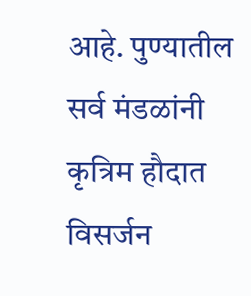आहे. पुण्यातील सर्व मंडळांनी कृत्रिम हौदात विसर्जन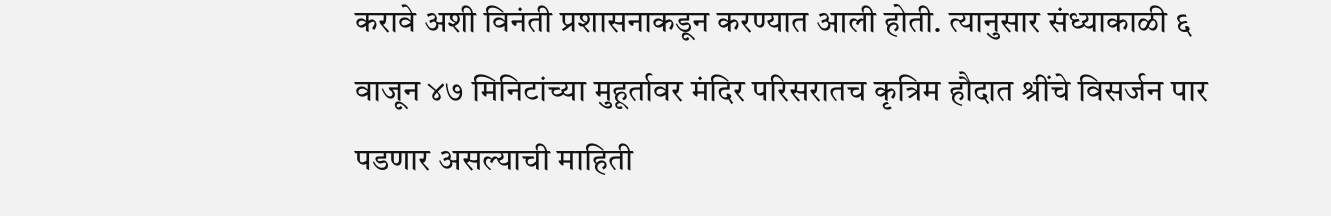करावे अशी विनंती प्रशासनाकडून करण्यात आली होती. त्यानुसार संध्याकाळी ६ वाजून ४७ मिनिटांच्या मुहूर्तावर मंदिर परिसरातच कृत्रिम हौदात श्रींचे विसर्जन पार पडणार असल्याची माहिती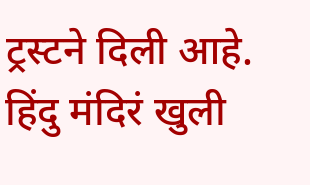ट्रस्टने दिली आहे.
हिंदु मंदिरं खुली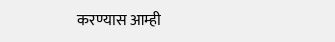करण्यास आम्ही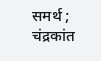समर्थ ; चंद्रकांत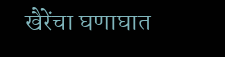खैरेंचा घणाघात